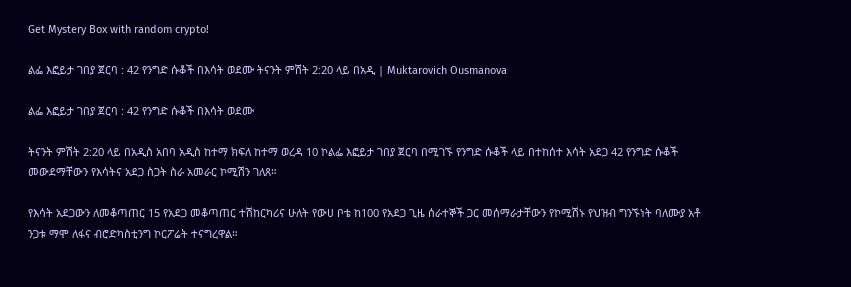Get Mystery Box with random crypto!

ልፌ እፎይታ ገበያ ጀርባ : 42 የንግድ ሱቆች በእሳት ወደሙ ትናንት ምሽት 2:20 ላይ በአዲ | Muktarovich Ousmanova

ልፌ እፎይታ ገበያ ጀርባ : 42 የንግድ ሱቆች በእሳት ወደሙ

ትናንት ምሽት 2:20 ላይ በአዲስ አበባ አዲስ ከተማ ክፍለ ከተማ ወረዳ 10 ኮልፌ እፎይታ ገበያ ጀርባ በሚገኙ የንግድ ሱቆች ላይ በተከሰተ እሳት አደጋ 42 የንግድ ሱቆች መውደማቸውን የእሳትና አደጋ ስጋት ስራ አመራር ኮሚሽን ገለጸ።

የእሳት አደጋውን ለመቆጣጠር 15 የአደጋ መቆጣጠር ተሽከርካሪና ሁለት የውሀ ቦቴ ከ100 የአደጋ ጊዜ ሰራተኞች ጋር መሰማራታቸውን የኮሚሽኑ የህዝብ ግንኙነት ባለሙያ አቶ ንጋቱ ማሞ ለፋና ብሮድካስቲንግ ኮርፖሬት ተናግረዋል።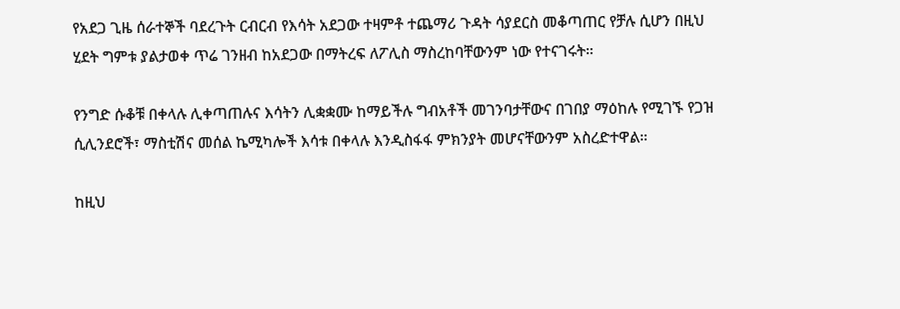የአደጋ ጊዜ ሰራተኞች ባደረጉት ርብርብ የእሳት አደጋው ተዛምቶ ተጨማሪ ጉዳት ሳያደርስ መቆጣጠር የቻሉ ሲሆን በዚህ ሂደት ግምቱ ያልታወቀ ጥሬ ገንዘብ ከአደጋው በማትረፍ ለፖሊስ ማስረከባቸውንም ነው የተናገሩት።

የንግድ ሱቆቹ በቀላሉ ሊቀጣጠሉና እሳትን ሊቋቋሙ ከማይችሉ ግብአቶች መገንባታቸውና በገበያ ማዕከሉ የሚገኙ የጋዝ ሲሊንደሮች፣ ማስቲሽና መሰል ኬሚካሎች እሳቱ በቀላሉ እንዲስፋፋ ምክንያት መሆናቸውንም አስረድተዋል።

ከዚህ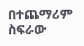በተጨማሪም ስፍራው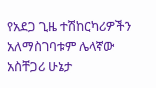የአደጋ ጊዜ ተሽከርካሪዎችን አለማስገባቱም ሌላኛው አስቸጋሪ ሁኔታ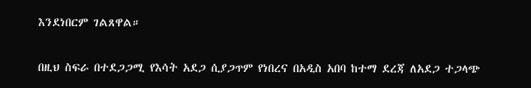እንደነበርም ገልጸዋል።

በዚህ ስፍራ በተደጋጋሚ የእሳት አደጋ ሲያጋጥም የነበረና በአዲስ አበባ ከተማ ደረጃ ለአደጋ ተጋላጭ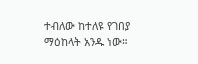ተብለው ከተለዩ የገበያ ማዕከላት አንዱ ነው።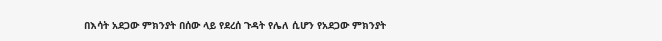በእሳት አደጋው ምክንያት በሰው ላይ የደረሰ ጉዳት የሌለ ሲሆን የአደጋው ምክንያት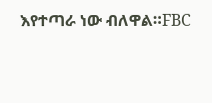እየተጣራ ነው ብለዋል።FBC